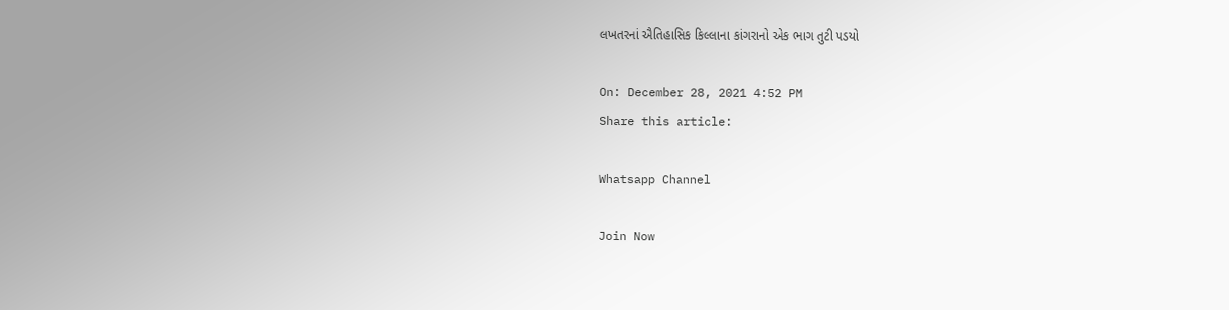લખતરનાં ઐતિહાસિક કિલ્લાના કાંગરાનો એક ભાગ તુટી પડયો

On: December 28, 2021 4:52 PM
Share this article:

Whatsapp Channel

Join Now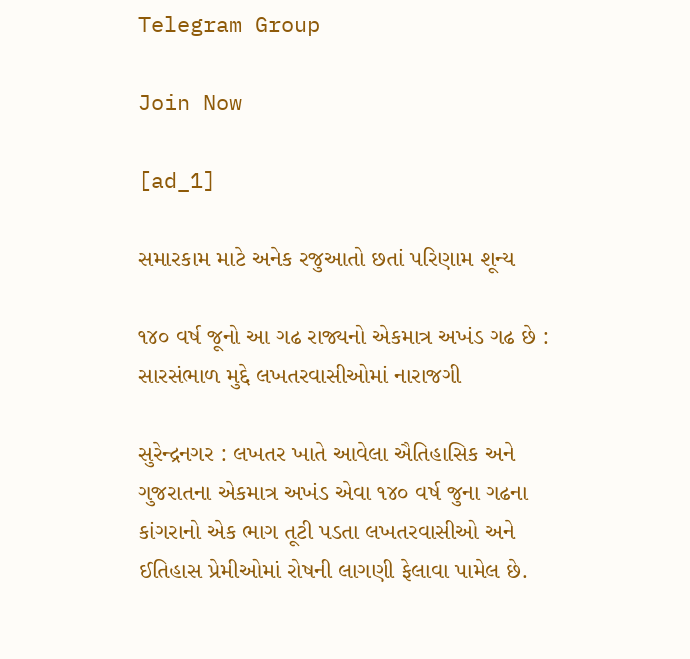Telegram Group

Join Now

[ad_1]

સમારકામ માટે અનેક રજુઆતો છતાં પરિણામ શૂન્ય

૧૪૦ વર્ષ જૂનો આ ગઢ રાજ્યનો એકમાત્ર અખંડ ગઢ છે : સારસંભાળ મુદ્દે લખતરવાસીઓમાં નારાજગી

સુરેન્દ્રનગર : લખતર ખાતે આવેલા ઐતિહાસિક અને ગુજરાતના એકમાત્ર અખંડ એવા ૧૪૦ વર્ષ જુના ગઢના કાંગરાનો એક ભાગ તૂટી પડતા લખતરવાસીઓ અને ઈતિહાસ પ્રેમીઓમાં રોષની લાગણી ફેલાવા પામેલ છે.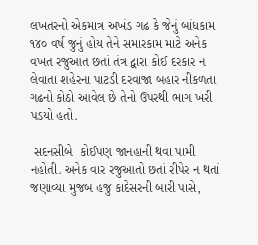લખતરનો એકમાત્ર અખંડ ગઢ કે જેનું બાંધકામ ૧૪૦ વર્ષ જુનું હોય તેને સમારકામ માટે અનેક વખત રજુઆત છતાં તંત્ર દ્વારા કોઈ દરકાર ન લેવાતા શહેરના પાટડી દરવાજા બહાર નીકળતા ગઢનો કોઠો આવેલ છે તેનો ઉપરથી ભાગ ખરી પડયો હતો.

 સદનસીબે  કોઈપણ જાનહાની થવા પામી નહોતી. અનેક વાર રજુઆતો છતાં રીપેર ન થતાં જણાવ્યા મુજબ હજુ કાદેસરની બારી પાસે,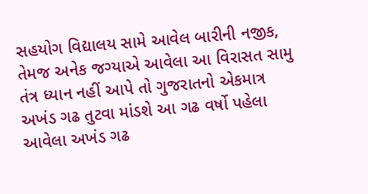સહયોગ વિદ્યાલય સામે આવેલ બારીની નજીક, તેમજ અનેક જગ્યાએ આવેલા આ વિરાસત સામુ તંત્ર ધ્યાન નહીં આપે તો ગુજરાતનો એકમાત્ર અખંડ ગઢ તુટવા માંડશે આ ગઢ વર્ષો પહેલા આવેલા અખંડ ગઢ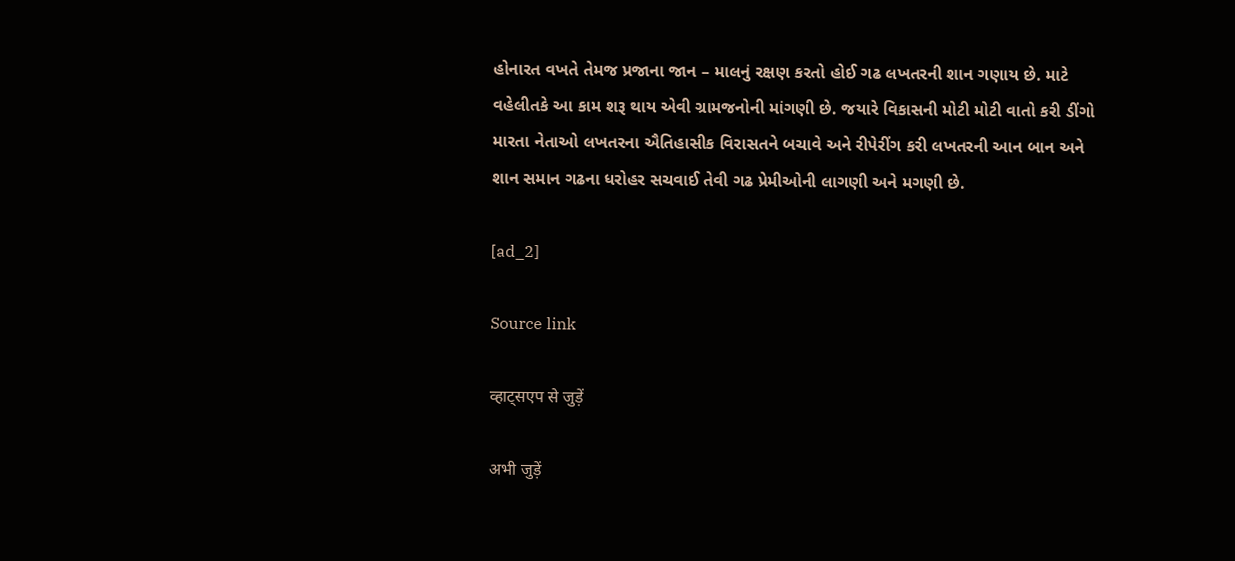હોનારત વખતે તેમજ પ્રજાના જાન – માલનું રક્ષણ કરતો હોઈ ગઢ લખતરની શાન ગણાય છે. માટે વહેલીતકે આ કામ શરૂ થાય એવી ગ્રામજનોની માંગણી છે. જયારે વિકાસની મોટી મોટી વાતો કરી ડીંગો મારતા નેતાઓ લખતરના ઐતિહાસીક વિરાસતને બચાવે અને રીપેરીંગ કરી લખતરની આન બાન અને શાન સમાન ગઢના ધરોહર સચવાઈ તેવી ગઢ પ્રેમીઓની લાગણી અને મગણી છે.

[ad_2]

Source link

व्हाट्सएप से जुड़ें

अभी जुड़ें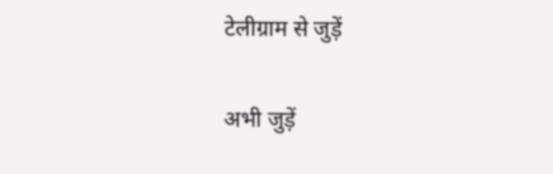टेलीग्राम से जुड़ें

अभी जुड़ें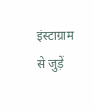इंस्टाग्राम से जुड़ें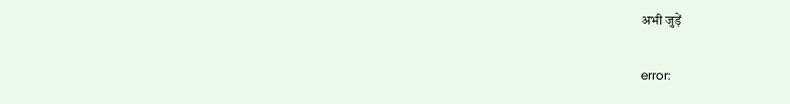अभी जुड़ें

error: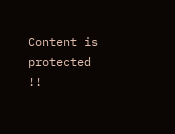Content is protected !!